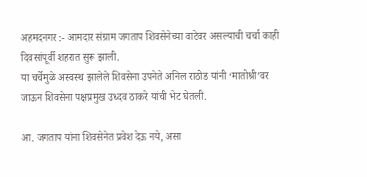अहमदनगर :- आमदार संग्राम जगताप शिवसेनेच्या वाटेवर असल्याची चर्चा काही दिवसांपूर्वी शहरात सुरू झाली.
या चर्चेमुळे अस्वस्थ झालेले शिवसेना उपनेते अनिल राठोड यांनी ‘मातोश्री’वर जाऊन शिवसेना पक्षप्रमुख उध्दव ठाकरे यांची भेट घेतली.

आ. जगताप यांना शिवसेनेत प्रवेश देऊ नये, असा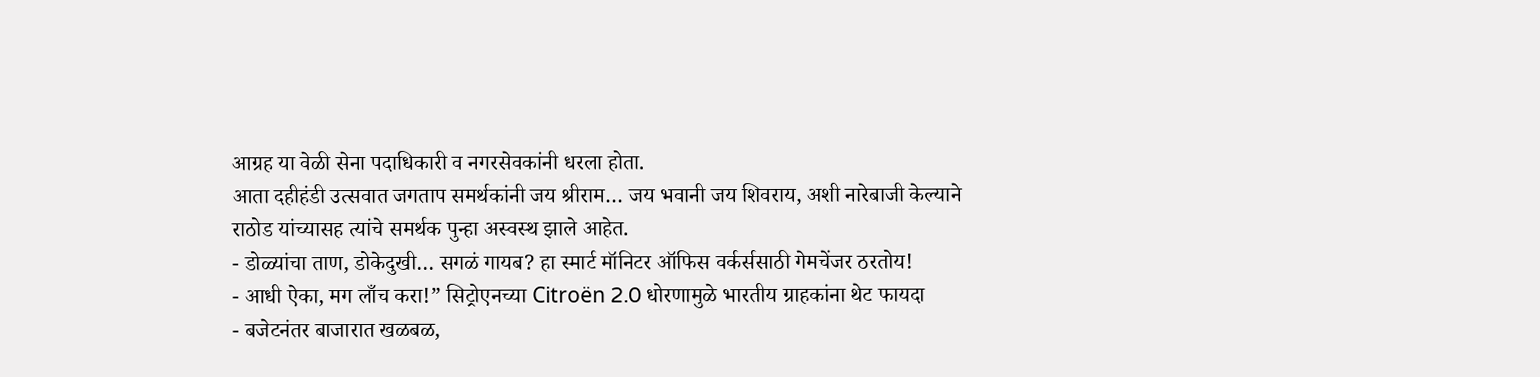आग्रह या वेळी सेना पदाधिकारी व नगरसेवकांनी धरला होता.
आता दहीहंडी उत्सवात जगताप समर्थकांनी जय श्रीराम… जय भवानी जय शिवराय, अशी नारेबाजी केल्याने राठोड यांच्यासह त्यांचे समर्थक पुन्हा अस्वस्थ झाले आहेत.
- डोळ्यांचा ताण, डोकेदुखी… सगळं गायब? हा स्मार्ट मॉनिटर ऑफिस वर्कर्ससाठी गेमचेंजर ठरतोय!
- आधी ऐका, मग लाँच करा!” सिट्रोएनच्या Citroën 2.0 धोरणामुळे भारतीय ग्राहकांना थेट फायदा
- बजेटनंतर बाजारात खळबळ,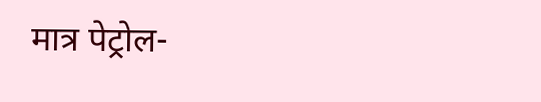मात्र पेट्रोल-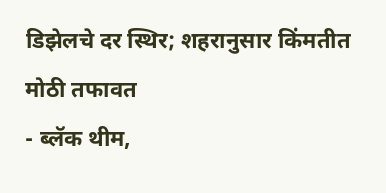डिझेलचे दर स्थिर; शहरानुसार किंमतीत मोठी तफावत
- ब्लॅक थीम,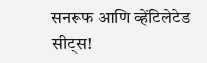सनरूफ आणि व्हेंटिलेटेड सीट्स!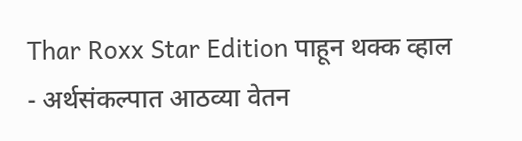Thar Roxx Star Edition पाहून थक्क व्हाल
- अर्थसंकल्पात आठव्या वेतन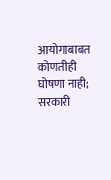आयोगाबाबत कोणतीही घोषणा नाही; सरकारी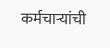कर्मचाऱ्यांची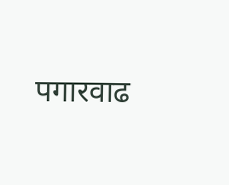पगारवाढ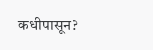कधीपासून?